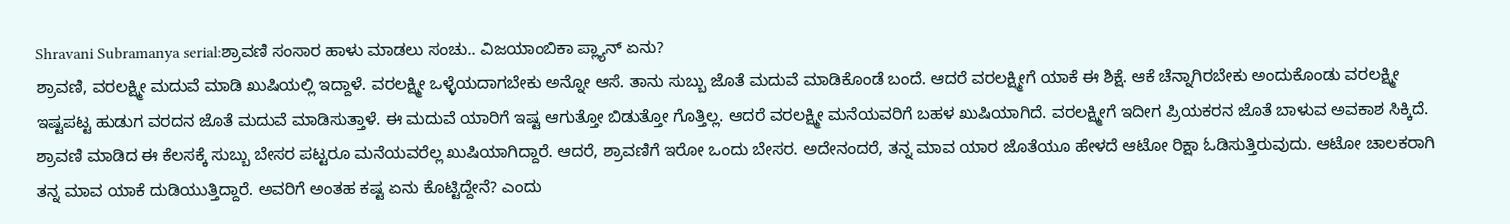Shravani Subramanya serial:ಶ್ರಾವಣಿ ಸಂಸಾರ ಹಾಳು ಮಾಡಲು ಸಂಚು.. ವಿಜಯಾಂಬಿಕಾ ಪ್ಲ್ಯಾನ್ ಏನು?
ಶ್ರಾವಣಿ, ವರಲಕ್ಷ್ಮೀ ಮದುವೆ ಮಾಡಿ ಖುಷಿಯಲ್ಲಿ ಇದ್ದಾಳೆ. ವರಲಕ್ಷ್ಮೀ ಒಳ್ಳೆಯದಾಗಬೇಕು ಅನ್ನೋ ಆಸೆ. ತಾನು ಸುಬ್ಬು ಜೊತೆ ಮದುವೆ ಮಾಡಿಕೊಂಡೆ ಬಂದೆ. ಆದರೆ ವರಲಕ್ಷ್ಮೀಗೆ ಯಾಕೆ ಈ ಶಿಕ್ಷೆ. ಆಕೆ ಚೆನ್ನಾಗಿರಬೇಕು ಅಂದುಕೊಂಡು ವರಲಕ್ಷ್ಮೀ ಇಷ್ಟಪಟ್ಟ ಹುಡುಗ ವರದನ ಜೊತೆ ಮದುವೆ ಮಾಡಿಸುತ್ತಾಳೆ. ಈ ಮದುವೆ ಯಾರಿಗೆ ಇಷ್ಟ ಆಗುತ್ತೋ ಬಿಡುತ್ತೋ ಗೊತ್ತಿಲ್ಲ. ಆದರೆ ವರಲಕ್ಷ್ಮೀ ಮನೆಯವರಿಗೆ ಬಹಳ ಖುಷಿಯಾಗಿದೆ. ವರಲಕ್ಷ್ಮೀಗೆ ಇದೀಗ ಪ್ರಿಯಕರನ ಜೊತೆ ಬಾಳುವ ಅವಕಾಶ ಸಿಕ್ಕಿದೆ.
ಶ್ರಾವಣಿ ಮಾಡಿದ ಈ ಕೆಲಸಕ್ಕೆ ಸುಬ್ಬು ಬೇಸರ ಪಟ್ಟರೂ ಮನೆಯವರೆಲ್ಲ ಖುಷಿಯಾಗಿದ್ದಾರೆ. ಆದರೆ, ಶ್ರಾವಣಿಗೆ ಇರೋ ಒಂದು ಬೇಸರ. ಅದೇನಂದರೆ, ತನ್ನ ಮಾವ ಯಾರ ಜೊತೆಯೂ ಹೇಳದೆ ಆಟೋ ರಿಕ್ಷಾ ಓಡಿಸುತ್ತಿರುವುದು. ಆಟೋ ಚಾಲಕರಾಗಿ ತನ್ನ ಮಾವ ಯಾಕೆ ದುಡಿಯುತ್ತಿದ್ದಾರೆ. ಅವರಿಗೆ ಅಂತಹ ಕಷ್ಟ ಏನು ಕೊಟ್ಟಿದ್ದೇನೆ? ಎಂದು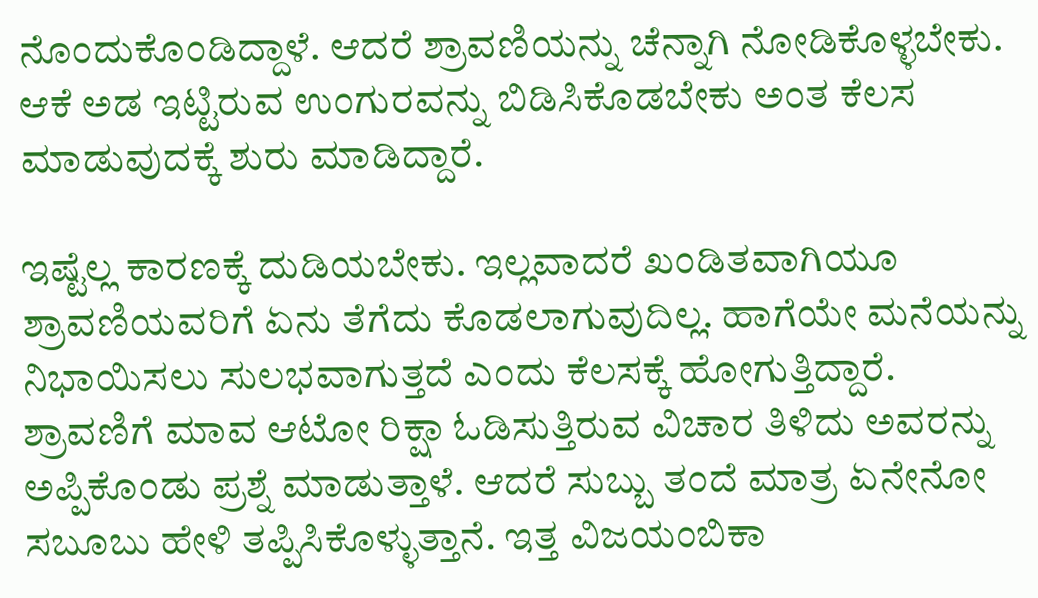ನೊಂದುಕೊಂಡಿದ್ದಾಳೆ. ಆದರೆ ಶ್ರಾವಣಿಯನ್ನು ಚೆನ್ನಾಗಿ ನೋಡಿಕೊಳ್ಳಬೇಕು. ಆಕೆ ಅಡ ಇಟ್ಟಿರುವ ಉಂಗುರವನ್ನು ಬಿಡಿಸಿಕೊಡಬೇಕು ಅಂತ ಕೆಲಸ ಮಾಡುವುದಕ್ಕೆ ಶುರು ಮಾಡಿದ್ದಾರೆ.

ಇಷ್ಟೆಲ್ಲ ಕಾರಣಕ್ಕೆ ದುಡಿಯಬೇಕು. ಇಲ್ಲವಾದರೆ ಖಂಡಿತವಾಗಿಯೂ ಶ್ರಾವಣಿಯವರಿಗೆ ಏನು ತೆಗೆದು ಕೊಡಲಾಗುವುದಿಲ್ಲ. ಹಾಗೆಯೇ ಮನೆಯನ್ನು ನಿಭಾಯಿಸಲು ಸುಲಭವಾಗುತ್ತದೆ ಎಂದು ಕೆಲಸಕ್ಕೆ ಹೋಗುತ್ತಿದ್ದಾರೆ. ಶ್ರಾವಣಿಗೆ ಮಾವ ಆಟೋ ರಿಕ್ಷಾ ಓಡಿಸುತ್ತಿರುವ ವಿಚಾರ ತಿಳಿದು ಅವರನ್ನು ಅಪ್ಪಿಕೊಂಡು ಪ್ರಶ್ನೆ ಮಾಡುತ್ತಾಳೆ. ಆದರೆ ಸುಬ್ಬು ತಂದೆ ಮಾತ್ರ ಏನೇನೋ ಸಬೂಬು ಹೇಳಿ ತಪ್ಪಿಸಿಕೊಳ್ಳುತ್ತಾನೆ. ಇತ್ತ ವಿಜಯಂಬಿಕಾ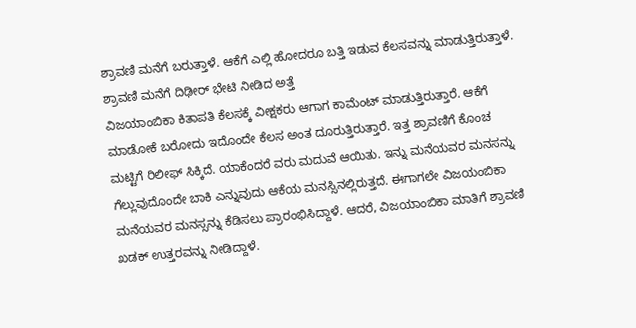ಶ್ರಾವಣಿ ಮನೆಗೆ ಬರುತ್ತಾಳೆ. ಆಕೆಗೆ ಎಲ್ಲಿ ಹೋದರೂ ಬತ್ತಿ ಇಡುವ ಕೆಲಸವನ್ನು ಮಾಡುತ್ತಿರುತ್ತಾಳೆ.
ಶ್ರಾವಣಿ ಮನೆಗೆ ದಿಢೀರ್ ಭೇಟಿ ನೀಡಿದ ಅತ್ತೆ
ವಿಜಯಾಂಬಿಕಾ ಕಿತಾಪತಿ ಕೆಲಸಕ್ಕೆ ವೀಕ್ಷಕರು ಆಗಾಗ ಕಾಮೆಂಟ್ ಮಾಡುತ್ತಿರುತ್ತಾರೆ. ಆಕೆಗೆ ಮಾಡೋಕೆ ಬರೋದು ಇದೊಂದೇ ಕೆಲಸ ಅಂತ ದೂರುತ್ತಿರುತ್ತಾರೆ. ಇತ್ತ ಶ್ರಾವಣಿಗೆ ಕೊಂಚ ಮಟ್ಟಿಗೆ ರಿಲೀಫ್ ಸಿಕ್ಕಿದೆ. ಯಾಕೆಂದರೆ ವರು ಮದುವೆ ಆಯಿತು. ಇನ್ನು ಮನೆಯವರ ಮನಸನ್ನು ಗೆಲ್ಲುವುದೊಂದೇ ಬಾಕಿ ಎನ್ನುವುದು ಆಕೆಯ ಮನಸ್ಸಿನಲ್ಲಿರುತ್ತದೆ. ಈಗಾಗಲೇ ವಿಜಯಂಬಿಕಾ ಮನೆಯವರ ಮನಸ್ಸನ್ನು ಕೆಡಿಸಲು ಪ್ರಾರಂಭಿಸಿದ್ದಾಳೆ. ಆದರೆ, ವಿಜಯಾಂಬಿಕಾ ಮಾತಿಗೆ ಶ್ರಾವಣಿ ಖಡಕ್ ಉತ್ತರವನ್ನು ನೀಡಿದ್ದಾಳೆ.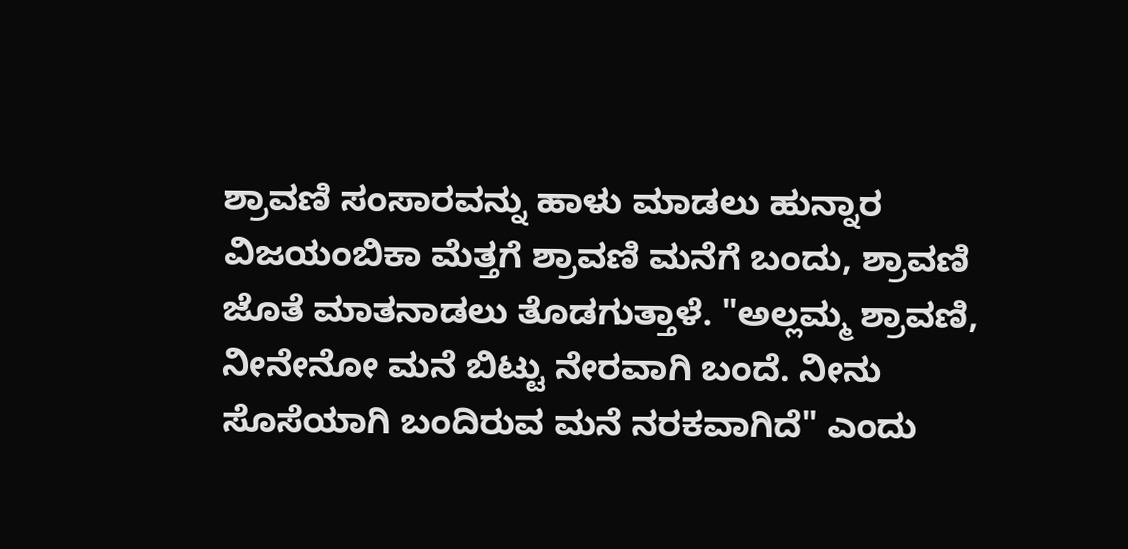ಶ್ರಾವಣಿ ಸಂಸಾರವನ್ನು ಹಾಳು ಮಾಡಲು ಹುನ್ನಾರ
ವಿಜಯಂಬಿಕಾ ಮೆತ್ತಗೆ ಶ್ರಾವಣಿ ಮನೆಗೆ ಬಂದು, ಶ್ರಾವಣಿ ಜೊತೆ ಮಾತನಾಡಲು ತೊಡಗುತ್ತಾಳೆ. "ಅಲ್ಲಮ್ಮ ಶ್ರಾವಣಿ, ನೀನೇನೋ ಮನೆ ಬಿಟ್ಟು ನೇರವಾಗಿ ಬಂದೆ. ನೀನು ಸೊಸೆಯಾಗಿ ಬಂದಿರುವ ಮನೆ ನರಕವಾಗಿದೆ" ಎಂದು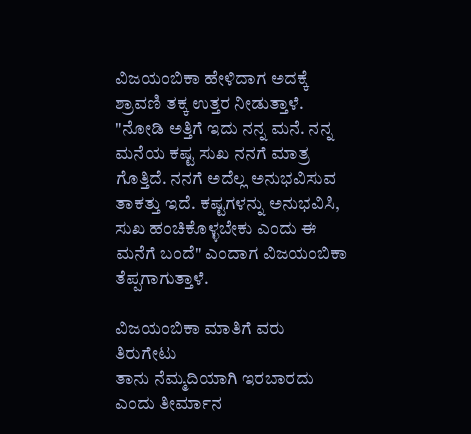ವಿಜಯಂಬಿಕಾ ಹೇಳಿದಾಗ ಅದಕ್ಕೆ ಶ್ರಾವಣಿ ತಕ್ಕ ಉತ್ತರ ನೀಡುತ್ತಾಳೆ. "ನೋಡಿ ಅತ್ತಿಗೆ ಇದು ನನ್ನ ಮನೆ. ನನ್ನ ಮನೆಯ ಕಷ್ಟ ಸುಖ ನನಗೆ ಮಾತ್ರ ಗೊತ್ತಿದೆ. ನನಗೆ ಅದೆಲ್ಲ ಅನುಭವಿಸುವ ತಾಕತ್ತು ಇದೆ. ಕಷ್ಟಗಳನ್ನು ಅನುಭವಿಸಿ, ಸುಖ ಹಂಚಿಕೊಳ್ಳಬೇಕು ಎಂದು ಈ ಮನೆಗೆ ಬಂದೆ" ಎಂದಾಗ ವಿಜಯಂಬಿಕಾ ತೆಪ್ಪಗಾಗುತ್ತಾಳೆ.

ವಿಜಯಂಬಿಕಾ ಮಾತಿಗೆ ವರು ತಿರುಗೇಟು
ತಾನು ನೆಮ್ಮದಿಯಾಗಿ ಇರಬಾರದು ಎಂದು ತೀರ್ಮಾನ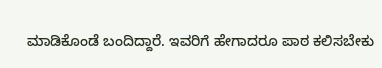ಮಾಡಿಕೊಂಡೆ ಬಂದಿದ್ದಾರೆ. ಇವರಿಗೆ ಹೇಗಾದರೂ ಪಾಠ ಕಲಿಸಬೇಕು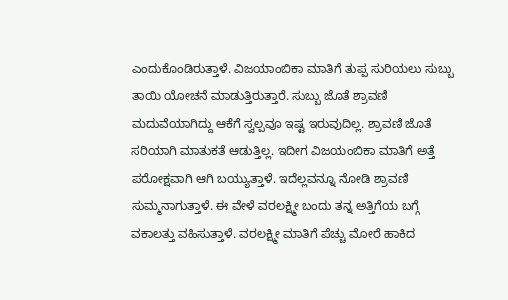ಎಂದುಕೊಂಡಿರುತ್ತಾಳೆ. ವಿಜಯಾಂಬಿಕಾ ಮಾತಿಗೆ ತುಪ್ಪ ಸುರಿಯಲು ಸುಬ್ಬು ತಾಯಿ ಯೋಚನೆ ಮಾಡುತ್ತಿರುತ್ತಾರೆ. ಸುಬ್ಬು ಜೊತೆ ಶ್ರಾವಣಿ ಮದುವೆಯಾಗಿದ್ದು ಆಕೆಗೆ ಸ್ವಲ್ಪವೂ ಇಷ್ಟ ಇರುವುದಿಲ್ಲ. ಶ್ರಾವಣಿ ಜೊತೆ ಸರಿಯಾಗಿ ಮಾತುಕತೆ ಆಡುತ್ತಿಲ್ಲ. ಇದೀಗ ವಿಜಯಂಬಿಕಾ ಮಾತಿಗೆ ಅತ್ತೆ ಪರೋಕ್ಷವಾಗಿ ಆಗಿ ಬಯ್ಯುತ್ತಾಳೆ. ಇದೆಲ್ಲವನ್ನೂ ನೋಡಿ ಶ್ರಾವಣಿ ಸುಮ್ಮನಾಗುತ್ತಾಳೆ. ಈ ವೇಳೆ ವರಲಕ್ಷ್ಮೀ ಬಂದು ತನ್ನ ಅತ್ತಿಗೆಯ ಬಗ್ಗೆ ವಕಾಲತ್ತು ವಹಿಸುತ್ತಾಳೆ. ವರಲಕ್ಷ್ಮೀ ಮಾತಿಗೆ ಪೆಚ್ಚು ಮೋರೆ ಹಾಕಿದ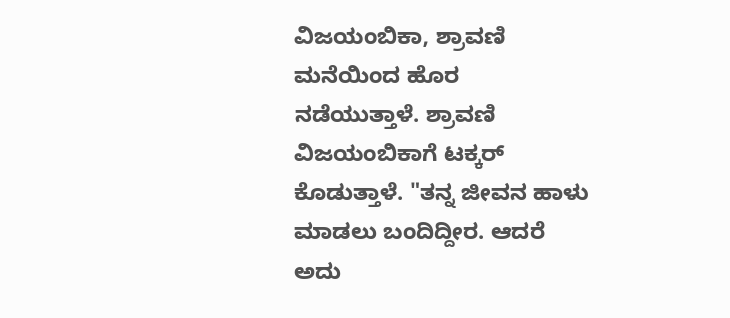ವಿಜಯಂಬಿಕಾ, ಶ್ರಾವಣಿ ಮನೆಯಿಂದ ಹೊರ ನಡೆಯುತ್ತಾಳೆ. ಶ್ರಾವಣಿ ವಿಜಯಂಬಿಕಾಗೆ ಟಕ್ಕರ್ ಕೊಡುತ್ತಾಳೆ. "ತನ್ನ ಜೀವನ ಹಾಳು ಮಾಡಲು ಬಂದಿದ್ದೀರ. ಆದರೆ ಅದು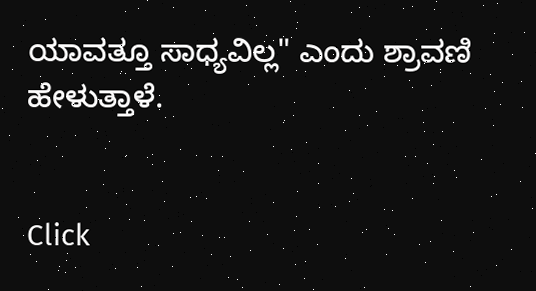ಯಾವತ್ತೂ ಸಾಧ್ಯವಿಲ್ಲ" ಎಂದು ಶ್ರಾವಣಿ ಹೇಳುತ್ತಾಳೆ.


Click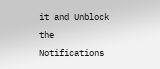it and Unblock the Notifications